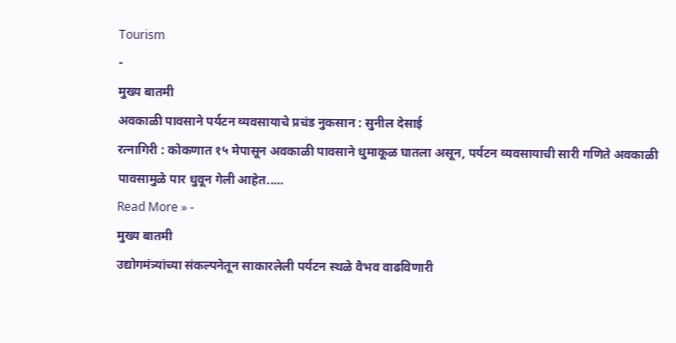Tourism
-
मुख्य बातमी
अवकाळी पावसाने पर्यटन व्यवसायाचे प्रचंड नुकसान : सुनील देसाई
रत्नागिरी : कोकणात १५ मेपासून अवकाळी पावसाने धुमाकूळ घातला असून, पर्यटन व्यवसायाची सारी गणिते अवकाळी पावसामुळे पार धुवून गेली आहेत..…
Read More » -
मुख्य बातमी
उद्योगमंत्र्यांच्या संकल्पनेतून साकारलेली पर्यटन स्थळे वैभव वाढविणारी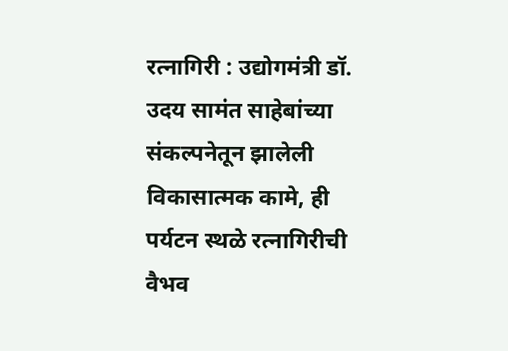रत्नागिरी : उद्योगमंत्री डॉ. उदय सामंत साहेबांच्या संकल्पनेतून झालेली विकासात्मक कामे, ही पर्यटन स्थळे रत्नागिरीची वैभव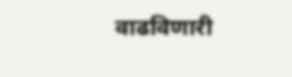वाढविणारी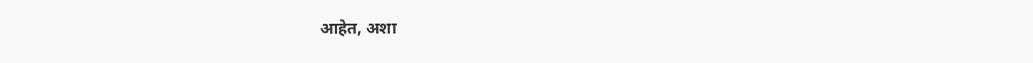आहेत, अशा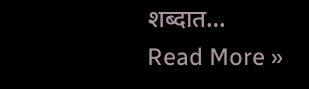शब्दात…
Read More »